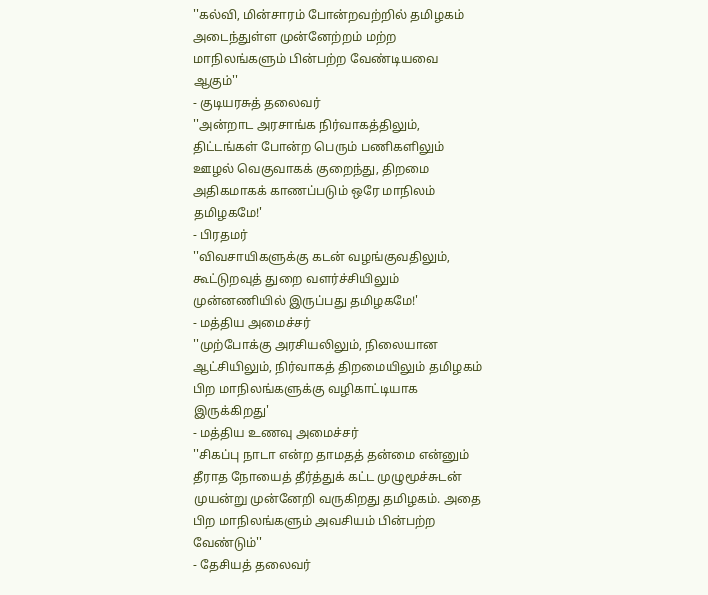''கல்வி, மின்சாரம் போன்றவற்றில் தமிழகம் அடைந்துள்ள முன்னேற்றம் மற்ற மாநிலங்களும் பின்பற்ற வேண்டியவை ஆகும்''
- குடியரசுத் தலைவர்
''அன்றாட அரசாங்க நிர்வாகத்திலும், திட்டங்கள் போன்ற பெரும் பணிகளிலும் ஊழல் வெகுவாகக் குறைந்து, திறமை அதிகமாகக் காணப்படும் ஒரே மாநிலம் தமிழகமே!'
- பிரதமர்
''விவசாயிகளுக்கு கடன் வழங்குவதிலும், கூட்டுறவுத் துறை வளர்ச்சியிலும் முன்னணியில் இருப்பது தமிழகமே!'
- மத்திய அமைச்சர்
''முற்போக்கு அரசியலிலும், நிலையான ஆட்சியிலும், நிர்வாகத் திறமையிலும் தமிழகம் பிற மாநிலங்களுக்கு வழிகாட்டியாக இருக்கிறது'
- மத்திய உணவு அமைச்சர்
''சிகப்பு நாடா என்ற தாமதத் தன்மை என்னும் தீராத நோயைத் தீர்த்துக் கட்ட முழுமூச்சுடன் முயன்று முன்னேறி வருகிறது தமிழகம். அதை பிற மாநிலங்களும் அவசியம் பின்பற்ற வேண்டும்''
- தேசியத் தலைவர்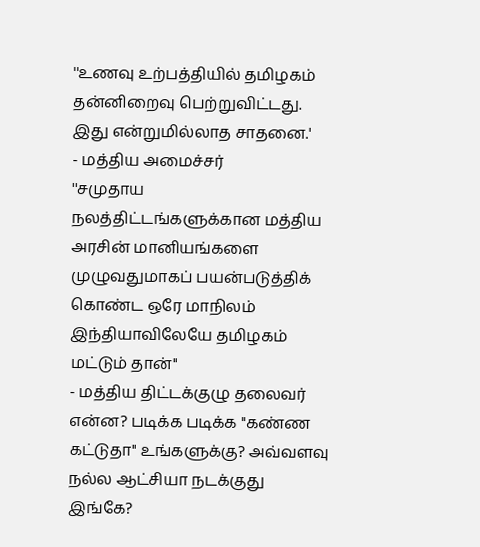''உணவு உற்பத்தியில் தமிழகம் தன்னிறைவு பெற்றுவிட்டது. இது என்றுமில்லாத சாதனை.'
- மத்திய அமைச்சர்
''சமுதாய நலத்திட்டங்களுக்கான மத்திய அரசின் மானியங்களை முழுவதுமாகப் பயன்படுத்திக் கொண்ட ஒரே மாநிலம் இந்தியாவிலேயே தமிழகம் மட்டும் தான்''
- மத்திய திட்டக்குழு தலைவர்
என்ன? படிக்க படிக்க ''கண்ண கட்டுதா'' உங்களுக்கு? அவ்வளவு நல்ல ஆட்சியா நடக்குது இங்கே?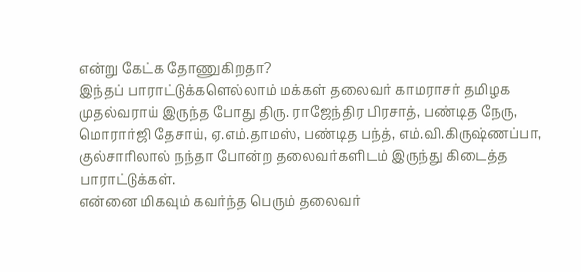என்று கேட்க தோணுகிறதா?
இந்தப் பாராட்டுக்களெல்லாம் மக்கள் தலைவர் காமராசர் தமிழக முதல்வராய் இருந்த போது திரு. ராஜேந்திர பிரசாத், பண்டித நேரு, மொரார்ஜி தேசாய், ஏ.எம்.தாமஸ், பண்டித பந்த், எம்.வி.கிருஷ்ணப்பா, குல்சாரிலால் நந்தா போன்ற தலைவர்களிடம் இருந்து கிடைத்த பாராட்டுக்கள்.
என்னை மிகவும் கவர்ந்த பெரும் தலைவர்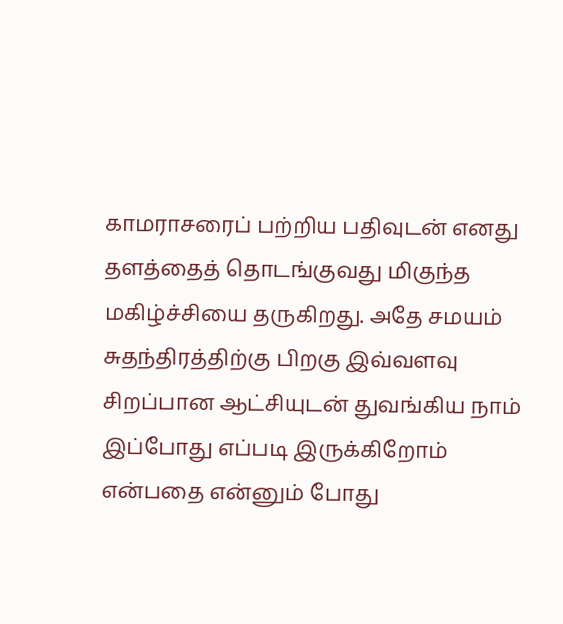காமராசரைப் பற்றிய பதிவுடன் எனது தளத்தைத் தொடங்குவது மிகுந்த மகிழ்ச்சியை தருகிறது. அதே சமயம் சுதந்திரத்திற்கு பிறகு இவ்வளவு சிறப்பான ஆட்சியுடன் துவங்கிய நாம் இப்போது எப்படி இருக்கிறோம் என்பதை என்னும் போது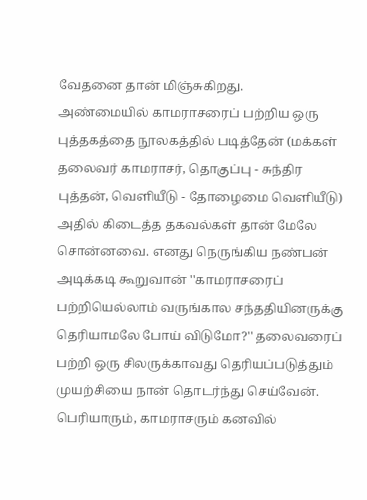வேதனை தான் மிஞ்சுகிறது.
அண்மையில் காமராசரைப் பற்றிய ஒரு புத்தகத்தை நூலகத்தில் படித்தேன் (மக்கள் தலைவர் காமராசர், தொகுப்பு - சுந்திர புத்தன், வெளியீடு - தோழைமை வெளியீடு) அதில் கிடைத்த தகவல்கள் தான் மேலே சொன்னவை. எனது நெருங்கிய நண்பன் அடிக்கடி கூறுவான் ''காமராசரைப் பற்றியெல்லாம் வருங்கால சந்ததியினருக்கு தெரியாமலே போய் விடுமோ?'' தலைவரைப் பற்றி ஒரு சிலருக்காவது தெரியப்படுத்தும் முயற்சியை நான் தொடர்ந்து செய்வேன்.
பெரியாரும், காமராசரும் கனவில்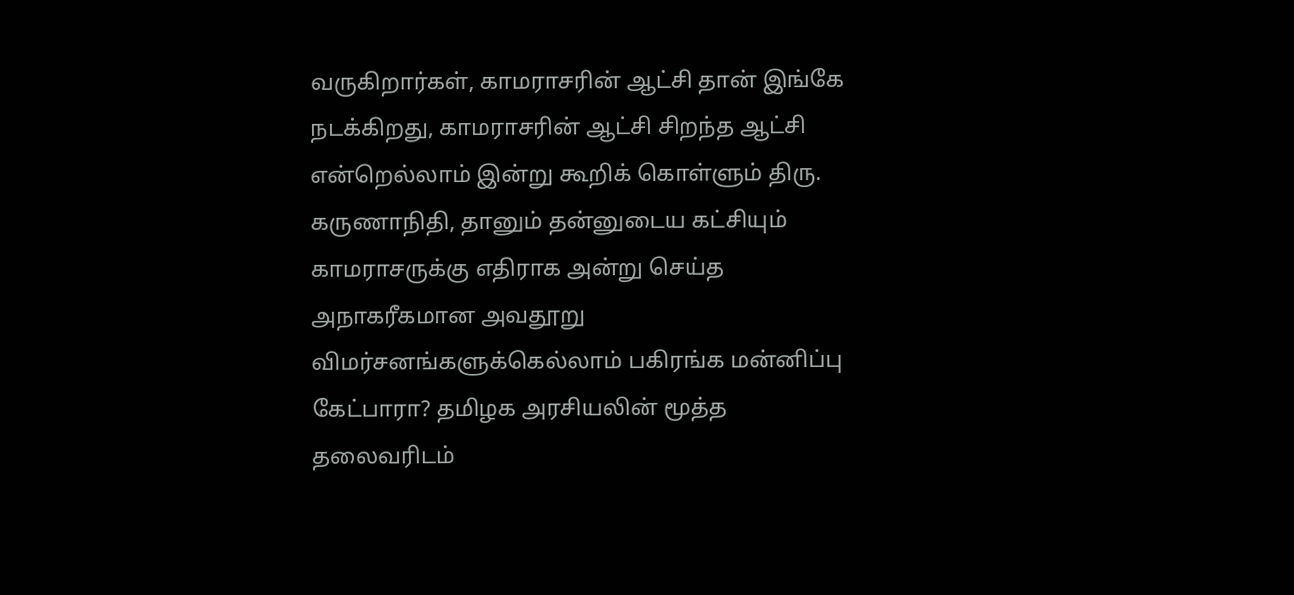வருகிறார்கள், காமராசரின் ஆட்சி தான் இங்கே நடக்கிறது, காமராசரின் ஆட்சி சிறந்த ஆட்சி என்றெல்லாம் இன்று கூறிக் கொள்ளும் திரு. கருணாநிதி, தானும் தன்னுடைய கட்சியும் காமராசருக்கு எதிராக அன்று செய்த அநாகரீகமான அவதூறு விமர்சனங்களுக்கெல்லாம் பகிரங்க மன்னிப்பு கேட்பாரா? தமிழக அரசியலின் மூத்த தலைவரிடம்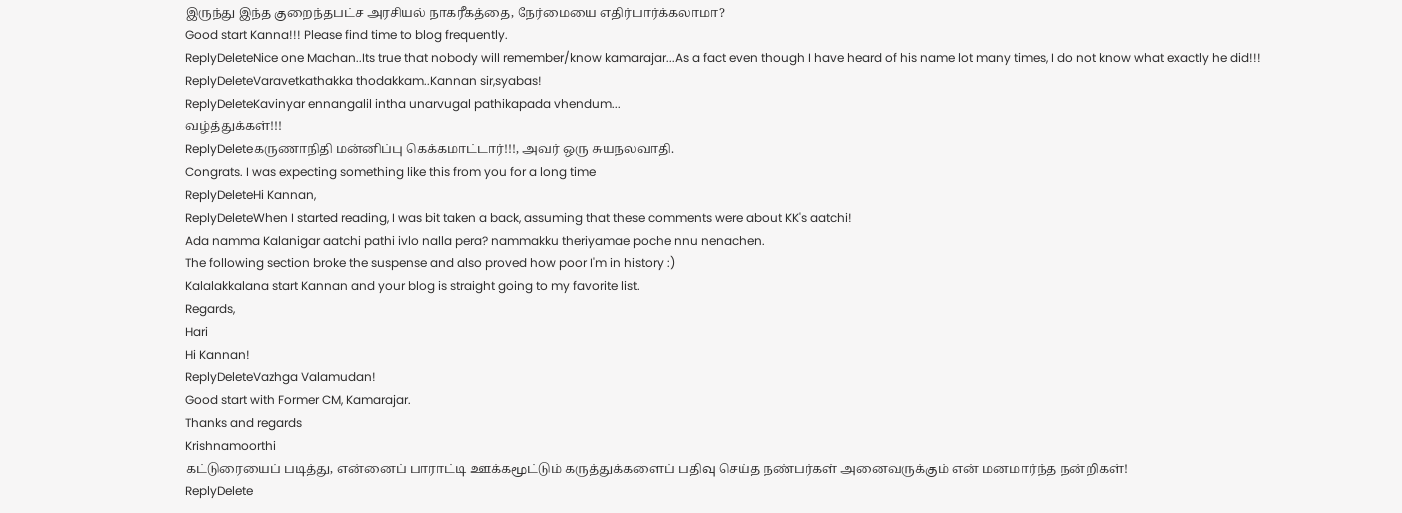இருந்து இந்த குறைந்தபட்ச அரசியல் நாகரீகத்தை, நேர்மையை எதிர்பார்க்கலாமா?
Good start Kanna!!! Please find time to blog frequently.
ReplyDeleteNice one Machan..Its true that nobody will remember/know kamarajar...As a fact even though I have heard of his name lot many times, I do not know what exactly he did!!!
ReplyDeleteVaravetkathakka thodakkam..Kannan sir,syabas!
ReplyDeleteKavinyar ennangalil intha unarvugal pathikapada vhendum...
வழ்த்துக்கள்!!!
ReplyDeleteகருணாநிதி மன்னிப்பு கெக்கமாட்டார்!!!, அவர் ஒரு சுயநலவாதி.
Congrats. I was expecting something like this from you for a long time
ReplyDeleteHi Kannan,
ReplyDeleteWhen I started reading, I was bit taken a back, assuming that these comments were about KK's aatchi!
Ada namma Kalanigar aatchi pathi ivlo nalla pera? nammakku theriyamae poche nnu nenachen.
The following section broke the suspense and also proved how poor I'm in history :)
Kalalakkalana start Kannan and your blog is straight going to my favorite list.
Regards,
Hari
Hi Kannan!
ReplyDeleteVazhga Valamudan!
Good start with Former CM, Kamarajar.
Thanks and regards
Krishnamoorthi
கட்டுரையைப் படித்து, என்னைப் பாராட்டி ஊக்கமூட்டும் கருத்துக்களைப் பதிவு செய்த நண்பர்கள் அனைவருக்கும் என் மனமார்ந்த நன்றிகள்!
ReplyDelete